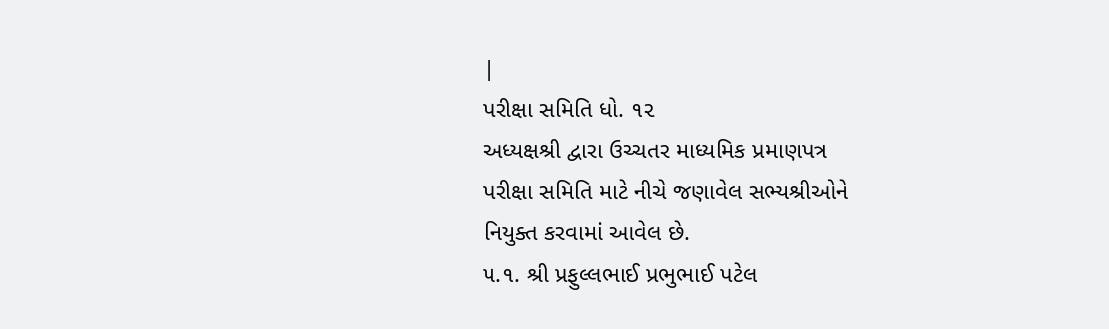|
પરીક્ષા સમિતિ ધો. ૧૨
અધ્યક્ષશ્રી દ્વારા ઉચ્ચતર માધ્યમિક પ્રમાણપત્ર
પરીક્ષા સમિતિ માટે નીચે જણાવેલ સભ્યશ્રીઓને
નિયુક્ત કરવામાં આવેલ છે.
૫.૧. શ્રી પ્રફુલ્લભાઈ પ્રભુભાઈ પટેલ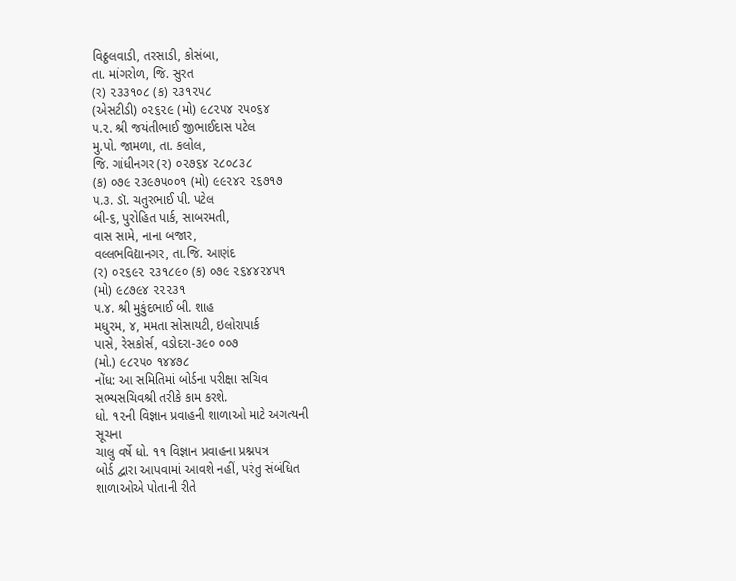વિઠ્ઠલવાડી, તરસાડી, કોસંબા,
તા. માંગરોળ, જિ. સુરત
(ર) ૨૩૩૧૦૮ (ક) ૨૩૧૨૫૮
(એસટીડી) ૦૨૬૨૯ (મો) ૯૮૨૫૪ ૨૫૦૬૪
૫.૨. શ્રી જયંતીભાઈ જીભાઈદાસ પટેલ
મુ.પો. જામળા, તા. કલોલ,
જિ. ગાંધીનગર (ર) ૦૨૭૬૪ ૨૮૦૮૩૮
(ક) ૦૭૯ ૨૩૯૭૫૦૦૧ (મો) ૯૯૨૪૨ ૨૬૭૧૭
૫.૩. ડૉ. ચતુરભાઈ પી. પટેલ
બી-૬, પુરોહિત પાર્ક, સાબરમતી,
વાસ સામે, નાના બજાર,
વલ્લભવિદ્યાનગર, તા.જિ. આણંદ
(ર) ૦૨૬૯૨ ૨૩૧૮૯૦ (ક) ૦૭૯ ૨૬૪૪૨૪૫૧
(મો) ૯૮૭૯૪ ૨૨૨૩૧
૫.૪. શ્રી મુકુંદભાઈ બી. શાહ
મધુરમ, ૪, મમતા સોસાયટી, ઇલોરાપાર્ક
પાસે, રેસકોર્સ, વડોદરા-૩૯૦ ૦૦૭
(મો.) ૯૮૨૫૦ ૧૪૪૭૮
નોંધ: આ સમિતિમાં બોર્ડના પરીક્ષા સચિવ
સભ્યસચિવશ્રી તરીકે કામ કરશે.
ધો. ૧૨ની વિજ્ઞાન પ્રવાહની શાળાઓ માટે અગત્યની
સૂચના
ચાલુ વર્ષે ધો. ૧૧ વિજ્ઞાન પ્રવાહના પ્રશ્નપત્ર
બોર્ડ દ્વારા આપવામાં આવશે નહીં, પરંતુ સંબંધિત
શાળાઓએ પોતાની રીતે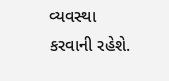વ્યવસ્થા કરવાની રહેશે.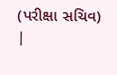(પરીક્ષા સચિવ)
|